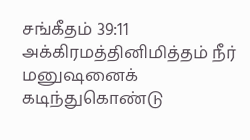சங்கீதம் 39:11
அக்கிரமத்தினிமித்தம் நீர் மனுஷனைக் கடிந்துகொண்டு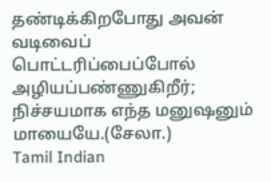தண்டிக்கிறபோது அவன் வடிவைப் பொட்டரிப்பைப்போல் அழியப்பண்ணுகிறீர்; நிச்சயமாக எந்த மனுஷனும் மாயையே.(சேலா.)
Tamil Indian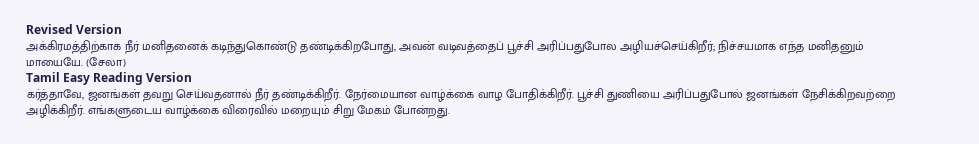Revised Version
அக்கிரமத்திற்காக நீர் மனிதனைக் கடிந்துகொண்டு தண்டிக்கிறபோது, அவன் வடிவத்தைப் பூச்சி அரிப்பதுபோல அழியச்செய்கிறீர்; நிச்சயமாக எந்த மனிதனும் மாயையே. (சேலா)
Tamil Easy Reading Version
கர்த்தாவே, ஜனங்கள் தவறு செய்வதனால் நீர் தண்டிக்கிறீர். நேர்மையான வாழ்க்கை வாழ போதிக்கிறீர். பூச்சி துணியை அரிப்பதுபோல் ஜனங்கள் நேசிக்கிறவற்றை அழிக்கிறீர். எங்களுடைய வாழ்க்கை விரைவில் மறையும் சிறு மேகம் போன்றது.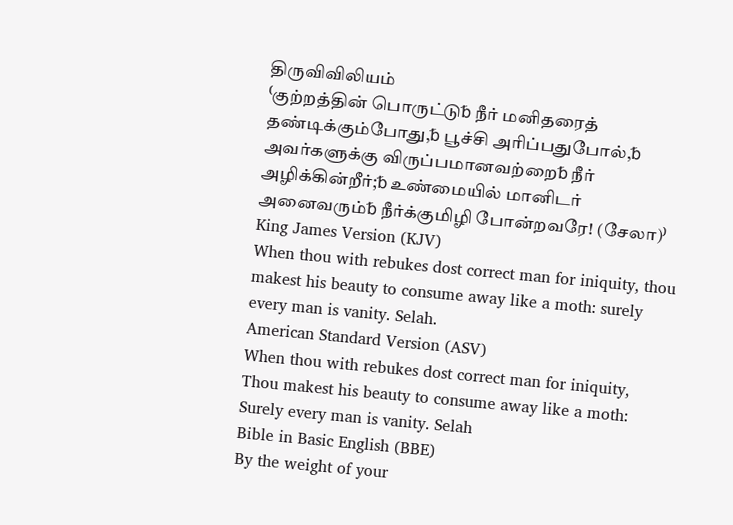திருவிவிலியம்
⁽குற்றத்தின் பொருட்டு␢ நீர் மனிதரைத் தண்டிக்கும்போது,␢ பூச்சி அரிப்பதுபோல்,␢ அவர்களுக்கு விருப்பமானவற்றை␢ நீர் அழிக்கின்றீர்;␢ உண்மையில் மானிடர் அனைவரும்␢ நீர்க்குமிழி போன்றவரே! (சேலா)⁾
King James Version (KJV)
When thou with rebukes dost correct man for iniquity, thou makest his beauty to consume away like a moth: surely every man is vanity. Selah.
American Standard Version (ASV)
When thou with rebukes dost correct man for iniquity, Thou makest his beauty to consume away like a moth: Surely every man is vanity. Selah
Bible in Basic English (BBE)
By the weight of your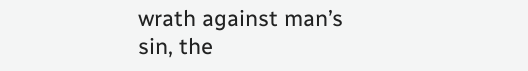wrath against man’s sin, the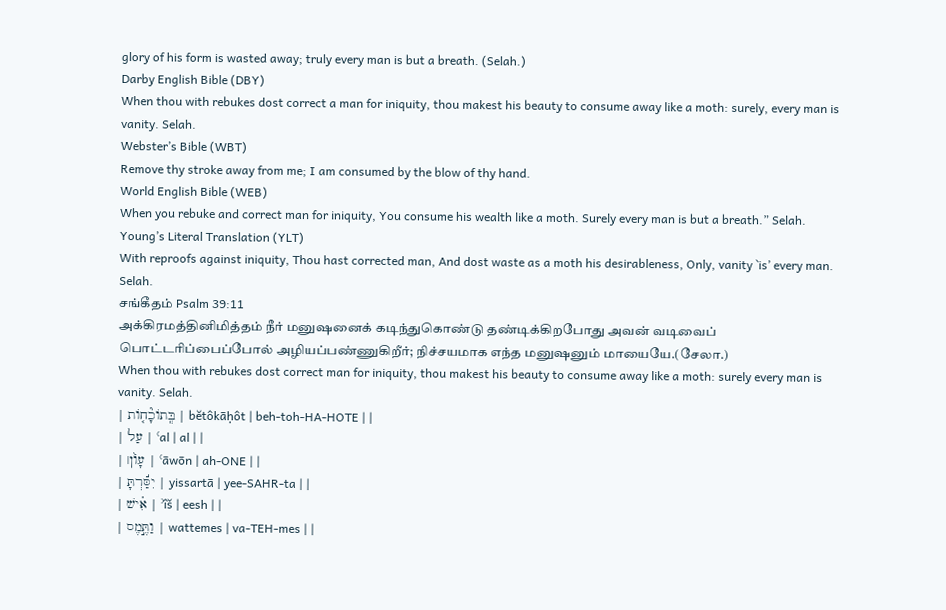glory of his form is wasted away; truly every man is but a breath. (Selah.)
Darby English Bible (DBY)
When thou with rebukes dost correct a man for iniquity, thou makest his beauty to consume away like a moth: surely, every man is vanity. Selah.
Webster’s Bible (WBT)
Remove thy stroke away from me; I am consumed by the blow of thy hand.
World English Bible (WEB)
When you rebuke and correct man for iniquity, You consume his wealth like a moth. Surely every man is but a breath.” Selah.
Young’s Literal Translation (YLT)
With reproofs against iniquity, Thou hast corrected man, And dost waste as a moth his desirableness, Only, vanity `is’ every man. Selah.
சங்கீதம் Psalm 39:11
அக்கிரமத்தினிமித்தம் நீர் மனுஷனைக் கடிந்துகொண்டு தண்டிக்கிறபோது அவன் வடிவைப் பொட்டரிப்பைப்போல் அழியப்பண்ணுகிறீர்; நிச்சயமாக எந்த மனுஷனும் மாயையே.(சேலா.)
When thou with rebukes dost correct man for iniquity, thou makest his beauty to consume away like a moth: surely every man is vanity. Selah.
| בְּֽתוֹכָ֘ח֤וֹת | bĕtôkāḥôt | beh-toh-HA-HOTE | |
| עַל | ʿal | al | |
| עָוֹ֨ן׀ | ʿāwōn | ah-ONE | |
| יִסַּ֬רְתָּ | yissartā | yee-SAHR-ta | |
| אִ֗ישׁ | ʾîš | eesh | |
| וַתֶּ֣מֶס | wattemes | va-TEH-mes | |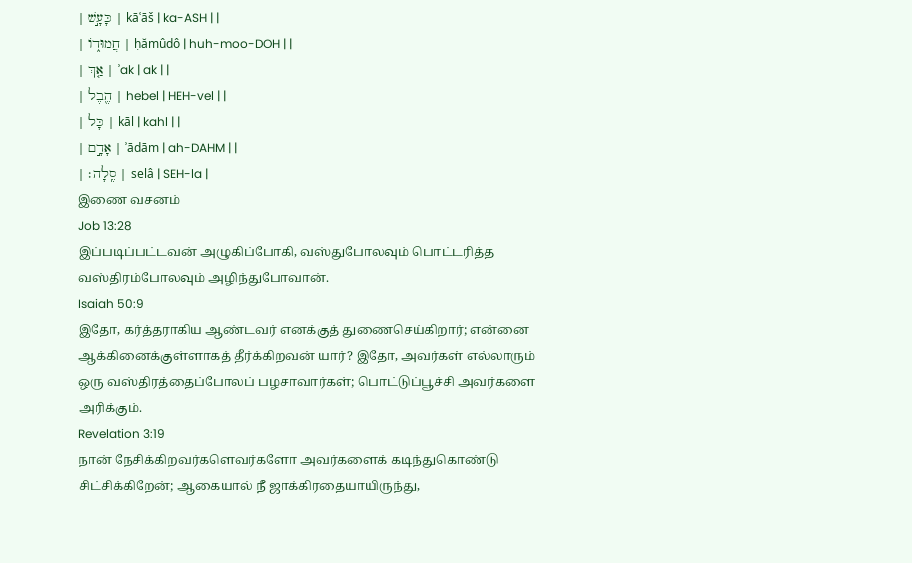| כָּעָ֣שׁ | kāʿāš | ka-ASH | |
| חֲמוּד֑וֹ | ḥămûdô | huh-moo-DOH | |
| אַ֤ךְ | ʾak | ak | |
| הֶ֖בֶל | hebel | HEH-vel | |
| כָּל | kāl | kahl | |
| אָדָ֣ם | ʾādām | ah-DAHM | |
| סֶֽלָה׃ | selâ | SEH-la |
இணை வசனம்
Job 13:28
இப்படிப்பட்டவன் அழுகிப்போகி, வஸ்துபோலவும் பொட்டரித்த வஸ்திரம்போலவும் அழிந்துபோவான்.
Isaiah 50:9
இதோ, கர்த்தராகிய ஆண்டவர் எனக்குத் துணைசெய்கிறார்; என்னை ஆக்கினைக்குள்ளாகத் தீர்க்கிறவன் யார்? இதோ, அவர்கள் எல்லாரும் ஒரு வஸ்திரத்தைப்போலப் பழசாவார்கள்; பொட்டுப்பூச்சி அவர்களை அரிக்கும்.
Revelation 3:19
நான் நேசிக்கிறவர்களெவர்களோ அவர்களைக் கடிந்துகொண்டு சிட்சிக்கிறேன்; ஆகையால் நீ ஜாக்கிரதையாயிருந்து,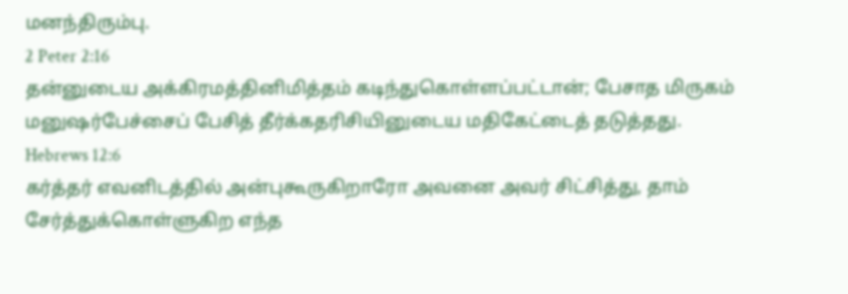மனந்திரும்பு.
2 Peter 2:16
தன்னுடைய அக்கிரமத்தினிமித்தம் கடிந்துகொள்ளப்பட்டான்; பேசாத மிருகம் மனுஷர்பேச்சைப் பேசித் தீர்க்கதரிசியினுடைய மதிகேட்டைத் தடுத்தது.
Hebrews 12:6
கர்த்தர் எவனிடத்தில் அன்புகூருகிறாரோ அவனை அவர் சிட்சித்து, தாம் சேர்த்துக்கொள்ளுகிற எந்த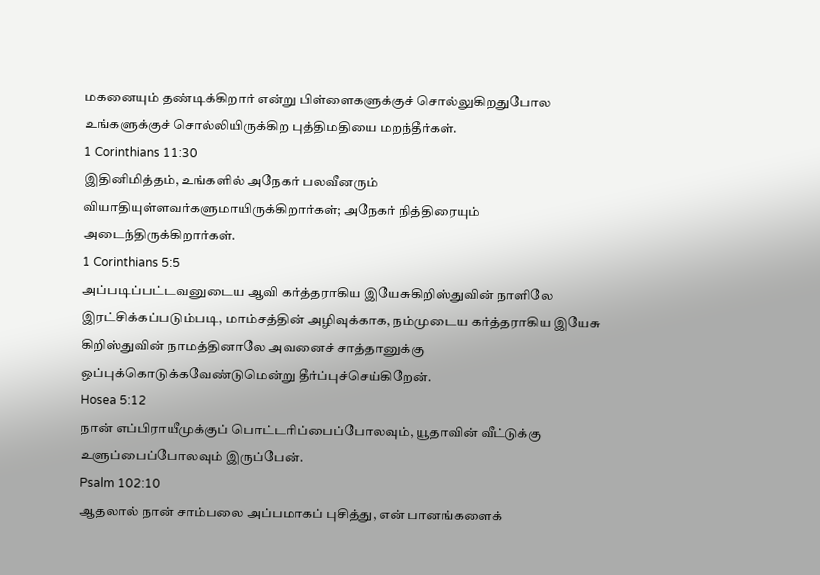மகனையும் தண்டிக்கிறார் என்று பிள்ளைகளுக்குச் சொல்லுகிறதுபோல உங்களுக்குச் சொல்லியிருக்கிற புத்திமதியை மறந்தீர்கள்.
1 Corinthians 11:30
இதினிமித்தம், உங்களில் அநேகர் பலவீனரும் வியாதியுள்ளவர்களுமாயிருக்கிறார்கள்; அநேகர் நித்திரையும் அடைந்திருக்கிறார்கள்.
1 Corinthians 5:5
அப்படிப்பட்டவனுடைய ஆவி கர்த்தராகிய இயேசுகிறிஸ்துவின் நாளிலே இரட்சிக்கப்படும்படி, மாம்சத்தின் அழிவுக்காக, நம்முடைய கர்த்தராகிய இயேசு கிறிஸ்துவின் நாமத்தினாலே அவனைச் சாத்தானுக்கு ஒப்புக்கொடுக்கவேண்டுமென்று தீர்ப்புச்செய்கிறேன்.
Hosea 5:12
நான் எப்பிராயீமுக்குப் பொட்டரிப்பைப்போலவும், யூதாவின் வீட்டுக்கு உளுப்பைப்போலவும் இருப்பேன்.
Psalm 102:10
ஆதலால் நான் சாம்பலை அப்பமாகப் புசித்து, என் பானங்களைக்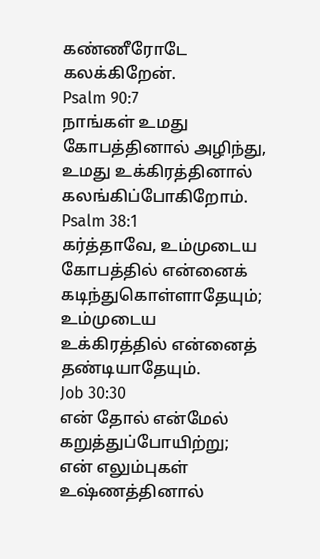கண்ணீரோடே கலக்கிறேன்.
Psalm 90:7
நாங்கள் உமது கோபத்தினால் அழிந்து, உமது உக்கிரத்தினால் கலங்கிப்போகிறோம்.
Psalm 38:1
கர்த்தாவே, உம்முடைய கோபத்தில் என்னைக் கடிந்துகொள்ளாதேயும்; உம்முடைய உக்கிரத்தில் என்னைத் தண்டியாதேயும்.
Job 30:30
என் தோல் என்மேல் கறுத்துப்போயிற்று; என் எலும்புகள் உஷ்ணத்தினால்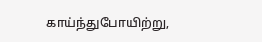காய்ந்துபோயிற்று,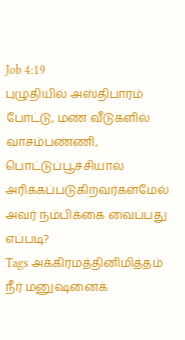Job 4:19
புழுதியில் அஸ்திபாரம் போட்டு, மண் வீடுகளில் வாசம்பண்ணி, பொட்டுப்பூச்சியால் அரிக்கப்படுகிறவர்கள்மேல் அவர் நம்பிக்கை வைப்பது எப்படி?
Tags அக்கிரமத்தினிமித்தம் நீர் மனுஷனைக்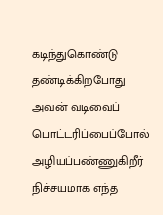கடிந்துகொண்டு தண்டிக்கிறபோது அவன் வடிவைப் பொட்டரிப்பைப்போல் அழியப்பண்ணுகிறீர் நிச்சயமாக எந்த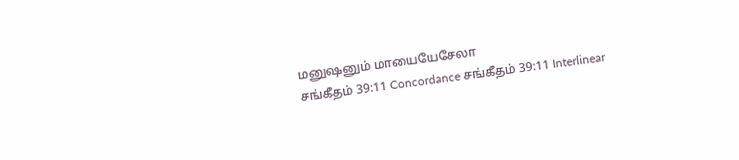மனுஷனும் மாயையேசேலா
சங்கீதம் 39:11 Concordance சங்கீதம் 39:11 Interlinear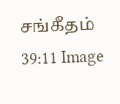சங்கீதம் 39:11 Image